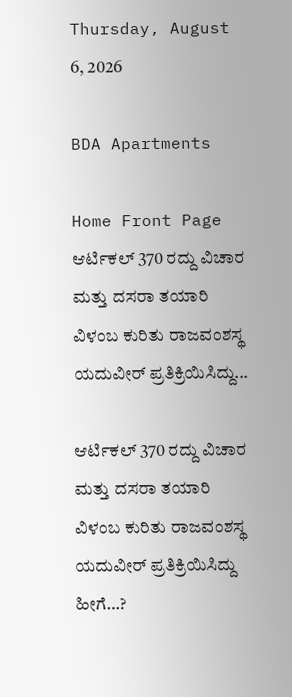Thursday, August 6, 2026

BDA Apartments

Home Front Page ಆರ್ಟಿಕಲ್ 370 ರದ್ದು ವಿಚಾರ ಮತ್ತು ದಸರಾ ತಯಾರಿ ವಿಳಂಬ ಕುರಿತು ರಾಜವಂಶಸ್ಥ ಯದುವೀರ್ ಪ್ರತಿಕ್ರಿಯಿಸಿದ್ದು...

ಆರ್ಟಿಕಲ್ 370 ರದ್ದು ವಿಚಾರ ಮತ್ತು ದಸರಾ ತಯಾರಿ ವಿಳಂಬ ಕುರಿತು ರಾಜವಂಶಸ್ಥ ಯದುವೀರ್ ಪ್ರತಿಕ್ರಿಯಿಸಿದ್ದು ಹೀಗೆ…?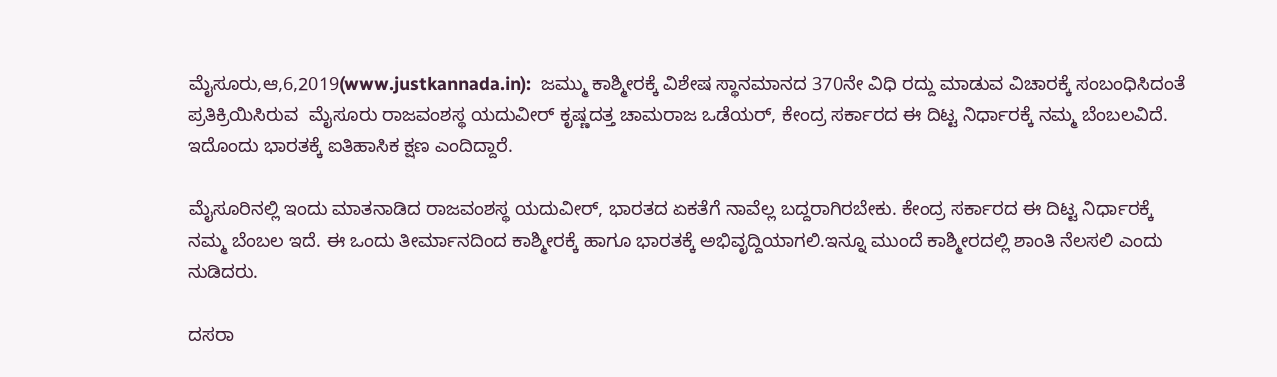ಮೈಸೂರು,ಆ,6,2019(www.justkannada.in):  ಜಮ್ಮು ಕಾಶ್ಮೀರಕ್ಕೆ ವಿಶೇಷ ಸ್ಥಾನಮಾನದ 370ನೇ ವಿಧಿ ರದ್ದು ಮಾಡುವ ವಿಚಾರಕ್ಕೆ ಸಂಬಂಧಿಸಿದಂತೆ ಪ್ರತಿಕ್ರಿಯಿಸಿರುವ  ಮೈಸೂರು ರಾಜವಂಶಸ್ಥ ಯದುವೀರ್ ಕೃಷ್ಣದತ್ತ ಚಾಮರಾಜ ಒಡೆಯರ್, ಕೇಂದ್ರ ಸರ್ಕಾರದ ಈ ದಿಟ್ಟ ನಿರ್ಧಾರಕ್ಕೆ ನಮ್ಮ ಬೆಂಬಲವಿದೆ. ಇದೊಂದು ಭಾರತಕ್ಕೆ ಐತಿಹಾಸಿಕ ಕ್ಷಣ ಎಂದಿದ್ದಾರೆ.

ಮೈಸೂರಿನಲ್ಲಿ ಇಂದು ಮಾತನಾಡಿದ ರಾಜವಂಶಸ್ಥ ಯದುವೀರ್, ಭಾರತದ ಏಕತೆಗೆ ನಾವೆಲ್ಲ ಬದ್ದರಾಗಿರಬೇಕು. ಕೇಂದ್ರ ಸರ್ಕಾರದ ಈ ದಿಟ್ಟ ನಿರ್ಧಾರಕ್ಕೆ ನಮ್ಮ ಬೆಂಬಲ ಇದೆ. ಈ ಒಂದು ತೀರ್ಮಾನದಿಂದ ಕಾಶ್ಮೀರಕ್ಕೆ ಹಾಗೂ ಭಾರತಕ್ಕೆ ಅಭಿವೃದ್ದಿಯಾಗಲಿ.ಇನ್ನೂ ಮುಂದೆ ಕಾಶ್ಮೀರದಲ್ಲಿ ಶಾಂತಿ ನೆಲಸಲಿ ಎಂದು ನುಡಿದರು.

ದಸರಾ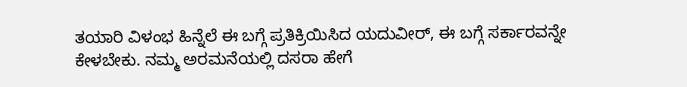ತಯಾರಿ ವಿಳಂಭ ಹಿನ್ನೆಲೆ ಈ ಬಗ್ಗೆ ಪ್ರತಿಕ್ರಿಯಿಸಿದ ಯದುವೀರ್, ಈ ಬಗ್ಗೆ ಸರ್ಕಾರವನ್ನೇ ಕೇಳಬೇಕು. ನಮ್ಮ ಅರಮನೆಯಲ್ಲಿ ದಸರಾ ಹೇಗೆ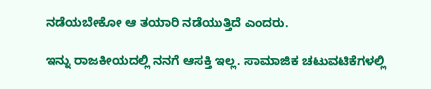ನಡೆಯಬೇಕೋ ಆ ತಯಾರಿ ನಡೆಯುತ್ತಿದೆ ಎಂದರು.

ಇನ್ನು ರಾಜಕೀಯದಲ್ಲಿ ನನಗೆ ಆಸಕ್ತಿ ಇಲ್ಲ‌. ಸಾಮಾಜಿಕ ಚಟುವಟಿಕೆಗಳಲ್ಲಿ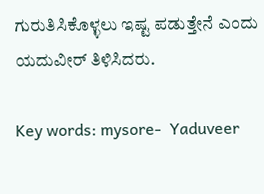ಗುರುತಿಸಿಕೊಳ್ಳಲು ಇಷ್ಟ ಪಡುತ್ತೇನೆ ಎಂದು ಯದುವೀರ್ ತಿಳಿಸಿದರು.

Key words: mysore-  Yaduveer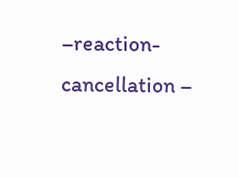–reaction- cancellation –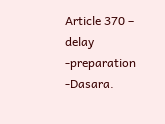Article 370 – delay -preparation -Dasara.